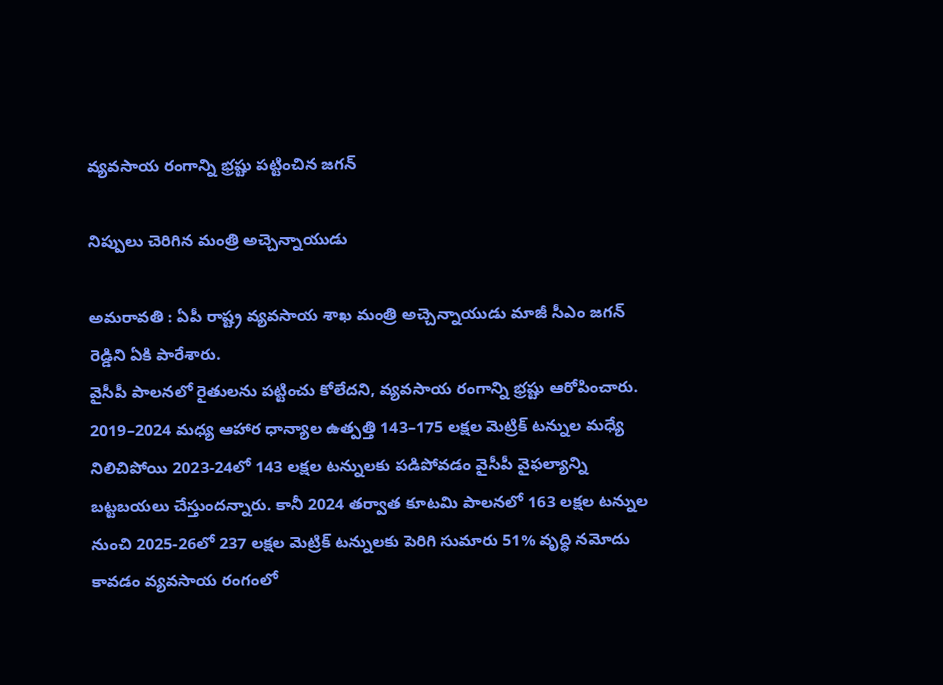వ్య‌వ‌సాయ రంగాన్ని భ్ర‌ష్టు ప‌ట్టించిన జ‌గ‌న్

నిప్పులు చెరిగిన మంత్రి అచ్చెన్నాయుడు

అమ‌రావ‌తి : ఏపీ రాష్ట్ర వ్య‌వ‌సాయ శాఖ మంత్రి అచ్చెన్నాయుడు మాజీ సీఎం జ‌గ‌న్ రెడ్డిని ఏకి పారేశారు.
వైసీపీ పాల‌నలో రైతుల‌ను ప‌ట్టించు కోలేద‌ని, వ్య‌వ‌సాయ రంగాన్ని భ్ర‌ష్టు ఆరోపించారు.
2019–2024 మధ్య ఆహార ధాన్యాల ఉత్పత్తి 143–175 లక్షల మెట్రిక్ టన్నుల మధ్యే నిలిచిపోయి 2023-24లో 143 లక్షల టన్నులకు పడిపోవడం వైసీపీ వైఫల్యాన్ని బట్టబయలు చేస్తుంద‌న్నారు. కానీ 2024 తర్వాత కూటమి పాలనలో 163 లక్షల టన్నుల నుంచి 2025-26లో 237 లక్షల మెట్రిక్ టన్నులకు పెరిగి సుమారు 51% వృద్ధి నమోదు కావడం వ్యవసాయ రంగంలో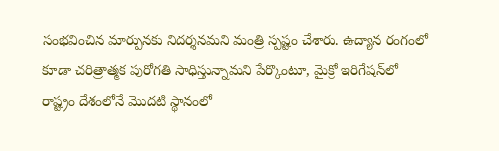సంభవించిన మార్పున‌కు నిదర్శనమని మంత్రి స్పష్టం చేశారు. ఉద్యాన రంగంలో కూడా చరిత్రాత్మక పురోగతి సాధిస్తున్నామని పేర్కొంటూ, మైక్రో ఇరిగేషన్‌లో రాష్ట్రం దేశంలోనే మొదటి స్థానంలో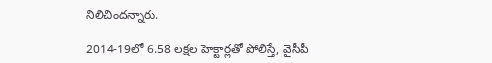నిలిచిందన్నారు.

2014-19లో 6.58 లక్షల హెక్టార్లతో పోలిస్తే, వైసీపీ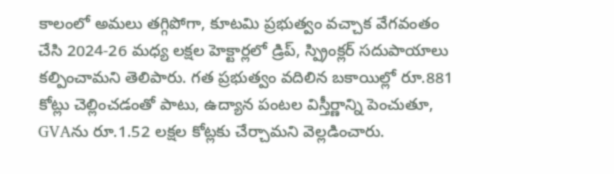కాలంలో అమలు తగ్గిపోగా, కూటమి ప్రభుత్వం వచ్చాక వేగవంతం చేసి 2024-26 మధ్య లక్షల హెక్టార్లలో డ్రిప్, స్ప్రింక్లర్ సదుపాయాలు కల్పించామని తెలిపారు. గత ప్రభుత్వం వదిలిన బకాయిల్లో రూ.881 కోట్లు చెల్లించడంతో పాటు, ఉద్యాన పంటల విస్తీర్ణాన్ని పెంచుతూ, GVAను రూ.1.52 లక్షల కోట్లకు చేర్చామని వెల్లడించారు.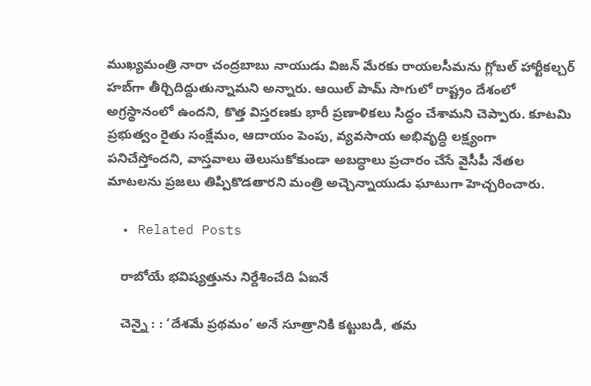ముఖ్యమంత్రి నారా చంద్రబాబు నాయుడు విజన్ మేరకు రాయలసీమను గ్లోబల్ హార్టీకల్చర్ హబ్‌గా తీర్చిదిద్దుతున్నామని అన్నారు. ఆయిల్ పామ్ సాగులో రాష్ట్రం దేశంలో అగ్రస్థానంలో ఉందని, కొత్త విస్తరణకు భారీ ప్రణాళికలు సిద్ధం చేశామని చెప్పారు. కూటమి ప్రభుత్వం రైతు సంక్షేమం, ఆదాయం పెంపు, వ్యవసాయ అభివృద్ధి లక్ష్యంగా పనిచేస్తోందని, వాస్తవాలు తెలుసుకోకుండా అబద్ధాలు ప్రచారం చేసే వైసీపీ నేతల మాటలను ప్రజలు తిప్పికొడతారని మంత్రి అచ్చెన్నాయుడు ఘాటుగా హెచ్చరించారు.

  • Related Posts

    రాబోయే భ‌విష్య‌త్తును నిర్దేశించేది ఏఐనే

    చెన్నై : : ‘దేశమే ప్రథమం’ అనే సూత్రానికి కట్టుబడి, తమ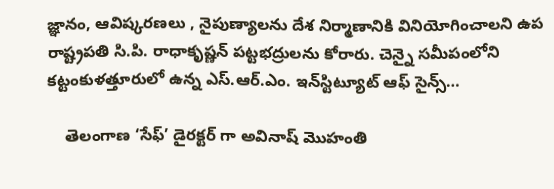జ్ఞానం, ఆవిష్కరణలు , నైపుణ్యాలను దేశ నిర్మాణానికి వినియోగించాలని ఉప రాష్ట్రపతి సి.పి. రాధాకృష్ణన్ పట్టభద్రులను కోరారు. చెన్నై సమీపంలోని కట్టంకుళత్తూరులో ఉన్న ఎస్.ఆర్.ఎం. ఇన్‌స్టిట్యూట్ ఆఫ్ సైన్స్…

    తెలంగాణ ‘సేఫ్’ డైర‌క్ట‌ర్ గా అవినాష్ మొహంతి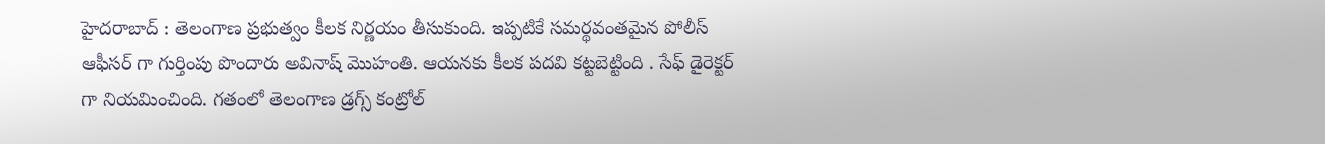హైద‌రాబాద్ : తెలంగాణ ప్ర‌భుత్వం కీల‌క నిర్ణ‌యం తీసుకుంది. ఇప్ప‌టికే స‌మ‌ర్థ‌వంత‌మైన పోలీస్ ఆఫీస‌ర్ గా గుర్తింపు పొందారు అవినాష్ మొహంతి. ఆయ‌న‌కు కీల‌క ప‌ద‌వి క‌ట్ట‌బెట్టింది . సేఫ్ డైరెక్ట‌ర్ గా నియ‌మించింది. గతంలో తెలంగాణ డ్రగ్స్ కంట్రోల్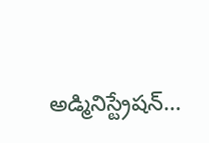అడ్మినిస్ట్రేషన్…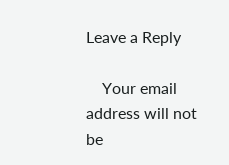Leave a Reply

    Your email address will not be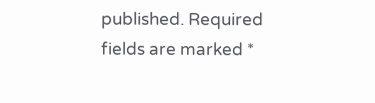published. Required fields are marked *